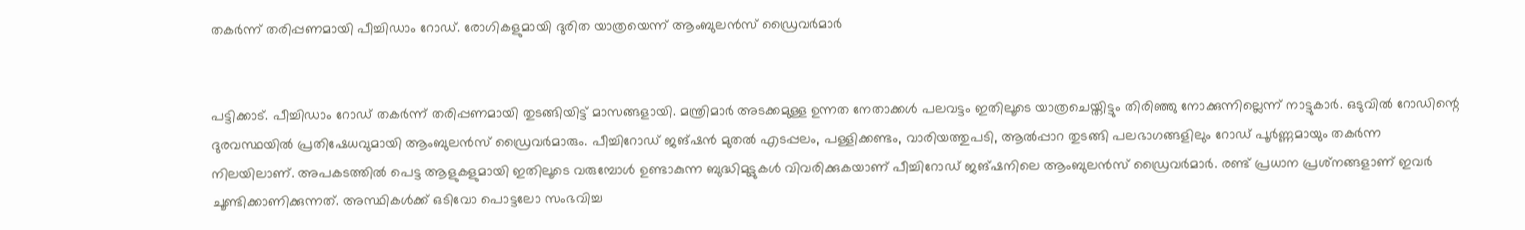തകർന്ന് തരിപ്പണമായി പീച്ചിഡാം റോഡ്. രോഗികളുമായി ദുരിത യാത്രയെന്ന് ആംബുലൻസ് ഡ്രൈവർമാർ


പട്ടിക്കാട്. പീച്ചിഡാം റോഡ് തകർന്ന് തരിപ്പണമായി തുടങ്ങിയിട്ട് മാസങ്ങളായി. മന്ത്രിമാർ അടക്കമുള്ള ഉന്നത നേതാക്കൾ പലവട്ടം ഇതിലൂടെ യാത്രചെയ്തിട്ടും തിരിഞ്ഞു നോക്കുന്നില്ലെന്ന് നാട്ടുകാർ. ഒടുവിൽ റോഡിന്റെ ദുരവസ്ഥയിൽ പ്രതിഷേധവുമായി ആംബുലൻസ് ഡ്രൈവർമാരും. പീച്ചിറോഡ് ജങ്ഷൻ മുതൽ എടപ്പലം, പള്ളിക്കണ്ടം, വാരിയത്തുപടി, ആൽപ്പാറ തുടങ്ങി പലഭാഗങ്ങളിലും റോഡ് പൂർണ്ണമായും തകർന്ന നിലയിലാണ്. അപകടത്തിൽ പെട്ട ആളുകളുമായി ഇതിലൂടെ വരുമ്പോൾ ഉണ്ടാകുന്ന ബുദ്ധിമുട്ടുകൾ വിവരിക്കുകയാണ് പീച്ചിറോഡ് ജങ്ഷനിലെ ആംബുലൻസ് ഡ്രൈവർമാർ. രണ്ട് പ്രധാന പ്രശ്‌നങ്ങളാണ് ഇവർ ചൂണ്ടിക്കാണിക്കുന്നത്. അസ്ഥികൾക്ക് ഒടിവോ പൊട്ടലോ സംഭവിച്ച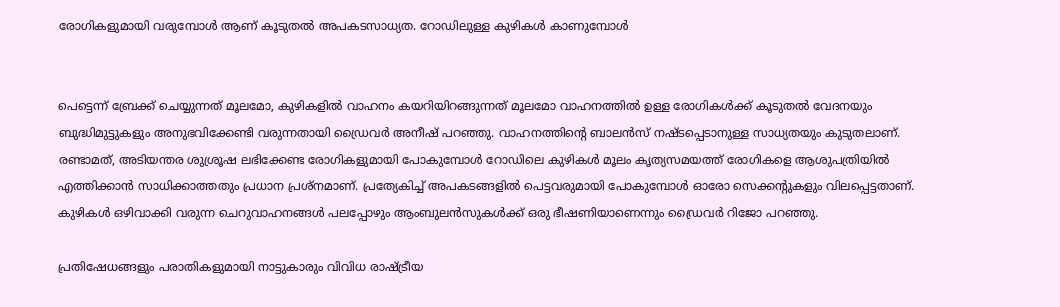രോഗികളുമായി വരുമ്പോൾ ആണ് കൂടുതൽ അപകടസാധ്യത. റോഡിലുള്ള കുഴികൾ കാണുമ്പോൾ


പെട്ടെന്ന് ബ്രേക്ക് ചെയ്യുന്നത് മൂലമോ, കുഴികളിൽ വാഹനം കയറിയിറങ്ങുന്നത് മൂലമോ വാഹനത്തിൽ ഉള്ള രോഗികൾക്ക് കൂടുതൽ വേദനയും ബുദ്ധിമുട്ടുകളും അനുഭവിക്കേണ്ടി വരുന്നതായി ഡ്രൈവർ അനീഷ് പറഞ്ഞു. വാഹനത്തിന്റെ ബാലൻസ് നഷ്ടപ്പെടാനുള്ള സാധ്യതയും കുടുതലാണ്. രണ്ടാമത്, അടിയന്തര ശുശ്രൂഷ ലഭിക്കേണ്ട രോഗികളുമായി പോകുമ്പോൾ റോഡിലെ കുഴികൾ മൂലം കൃത്യസമയത്ത് രോഗികളെ ആശുപത്രിയിൽ എത്തിക്കാൻ സാധിക്കാത്തതും പ്രധാന പ്രശ്‌നമാണ്. പ്രത്യേകിച്ച് അപകടങ്ങളിൽ പെട്ടവരുമായി പോകുമ്പോൾ ഓരോ സെക്കന്റുകളും വിലപ്പെട്ടതാണ്. കുഴികൾ ഒഴിവാക്കി വരുന്ന ചെറുവാഹനങ്ങൾ പലപ്പോഴും ആംബുലൻസുകൾക്ക് ഒരു ഭീഷണിയാണെന്നും ഡ്രൈവർ റിജോ പറഞ്ഞു.

പ്രതിഷേധങ്ങളും പരാതികളുമായി നാട്ടുകാരും വിവിധ രാഷ്ട്രീയ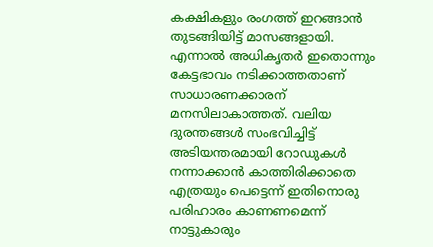കക്ഷികളും രംഗത്ത് ഇറങ്ങാൻ തുടങ്ങിയിട്ട് മാസങ്ങളായി. എന്നാൽ അധികൃതർ ഇതൊന്നും കേട്ടഭാവം നടിക്കാത്തതാണ് സാധാരണക്കാരന് മനസിലാകാത്തത്. വലിയ ദുരന്തങ്ങൾ സംഭവിച്ചിട്ട് അടിയന്തരമായി റോഡുകൾ നന്നാക്കാൻ കാത്തിരിക്കാതെ എത്രയും പെട്ടെന്ന് ഇതിനൊരു പരിഹാരം കാണണമെന്ന് നാട്ടുകാരും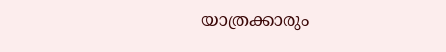യാത്രക്കാരും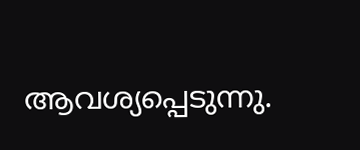ആവശ്യപ്പെടുന്നു.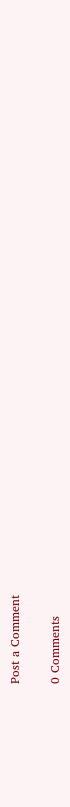Post a Comment

0 Comments